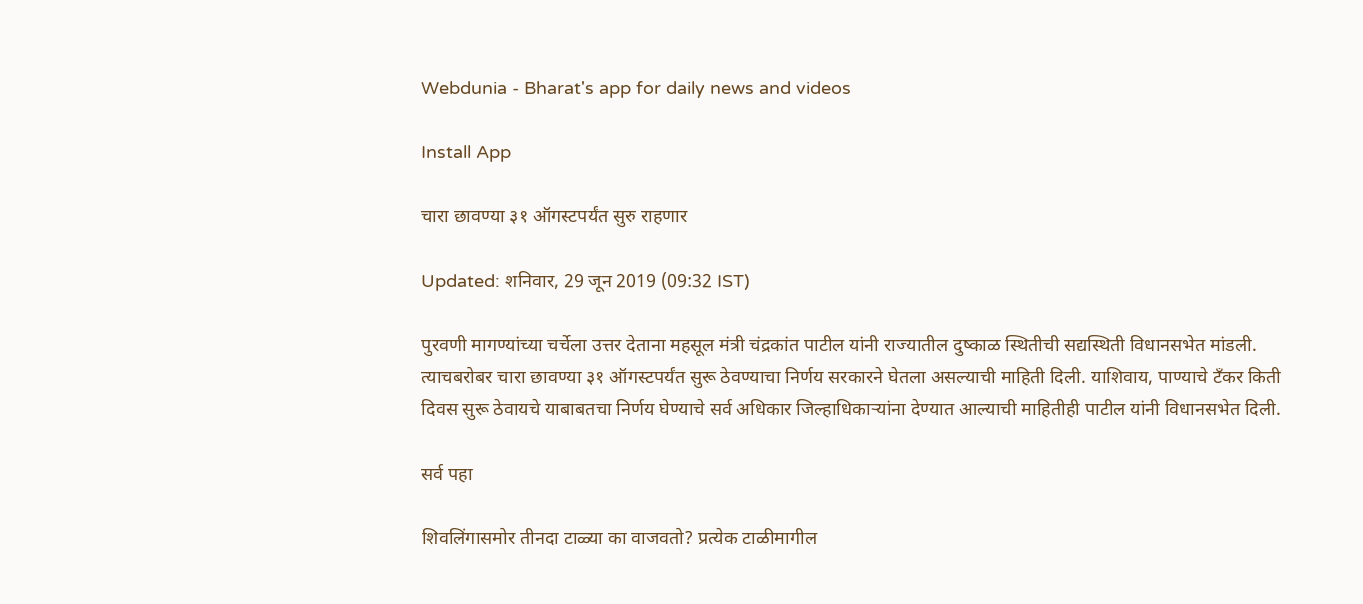Webdunia - Bharat's app for daily news and videos

Install App

चारा छावण्या ३१ ऑगस्टपर्यंत सुरु राहणार

Updated: शनिवार, 29 जून 2019 (09:32 IST)

पुरवणी मागण्यांच्या चर्चेला उत्तर देताना महसूल मंत्री चंद्रकांत पाटील यांनी राज्यातील दुष्काळ स्थितीची सद्यस्थिती विधानसभेत मांडली. त्याचबरोबर चारा छावण्या ३१ ऑगस्टपर्यंत सुरू ठेवण्याचा निर्णय सरकारने घेतला असल्याची माहिती दिली. याशिवाय, पाण्याचे टॅंकर किती दिवस सुरू ठेवायचे याबाबतचा निर्णय घेण्याचे सर्व अधिकार जिल्हाधिकाऱ्यांना देण्यात आल्याची माहितीही पाटील यांनी विधानसभेत दिली.

सर्व पहा

शिवलिंगासमोर तीनदा टाळ्या का वाजवतो? प्रत्येक टाळीमागील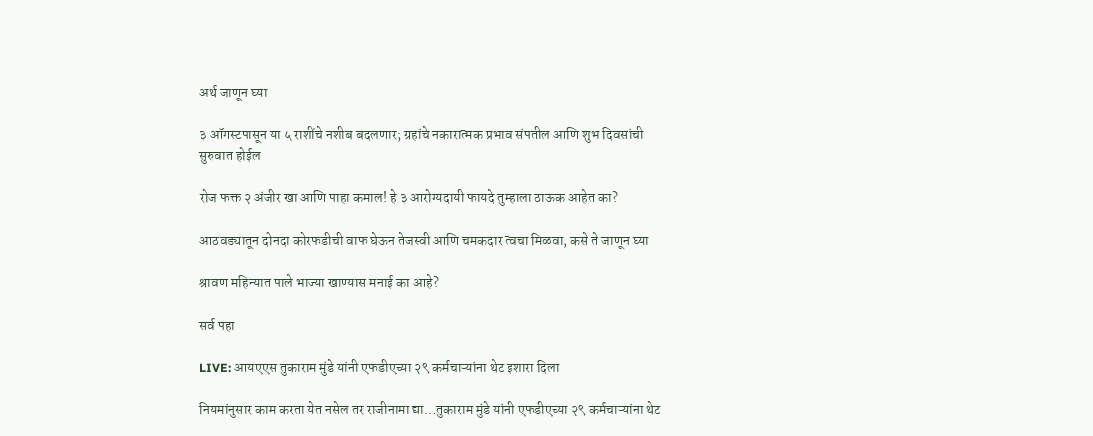अर्थ जाणून घ्या

३ ऑगस्टपासून या ५ राशींचे नशीब बदलणार; ग्रहांचे नकारात्मक प्रभाव संपतील आणि शुभ दिवसांची सुरुवात होईल

रोज फक्त २ अंजीर खा आणि पाहा कमाल! हे ३ आरोग्यदायी फायदे तुम्हाला ठाऊक आहेत का?

आठवड्यातून दोनदा कोरफडीची वाफ घेऊन तेजस्वी आणि चमकदार त्वचा मिळवा, कसे ते जाणून घ्या

श्रावण महिन्यात पाले भाज्या खाण्यास मनाई का आहे?

सर्व पहा

LIVE: आयएएस तुकाराम मुंडे यांनी एफडीएच्या २९ कर्मचाऱ्यांना थेट इशारा दिला

नियमांनुसार काम करता येत नसेल तर राजीनामा द्या…तुकाराम मुंडे यांनी एफडीएच्या २९ कर्मचाऱ्यांना थेट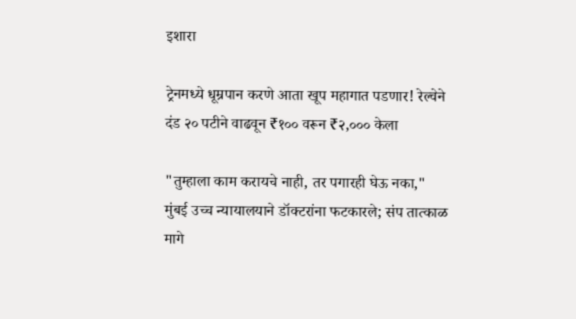इशारा

ट्रेनमध्ये धूम्रपान करणे आता खूप महागात पडणार! रेल्वेने दंड २० पटीने वाढवून ₹१०० वरून ₹२,००० केला

"तुम्हाला काम करायचे नाही, तर पगारही घेऊ नका," मुंबई उच्च न्यायालयाने डॉक्टरांना फटकारले; संप तात्काळ मागे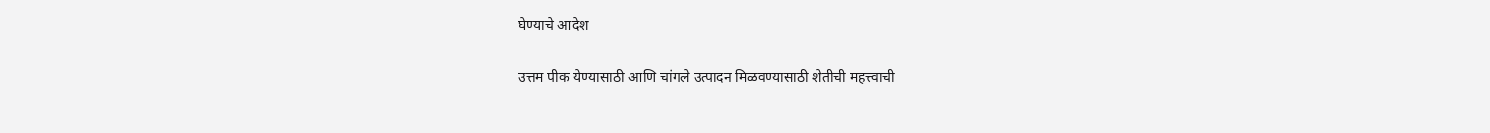घेण्याचे आदेश

उत्तम पीक येण्यासाठी आणि चांगले उत्पादन मिळवण्यासाठी शेतीची महत्त्वाची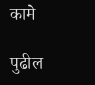कामे

पुढील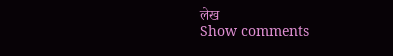लेख
Show comments